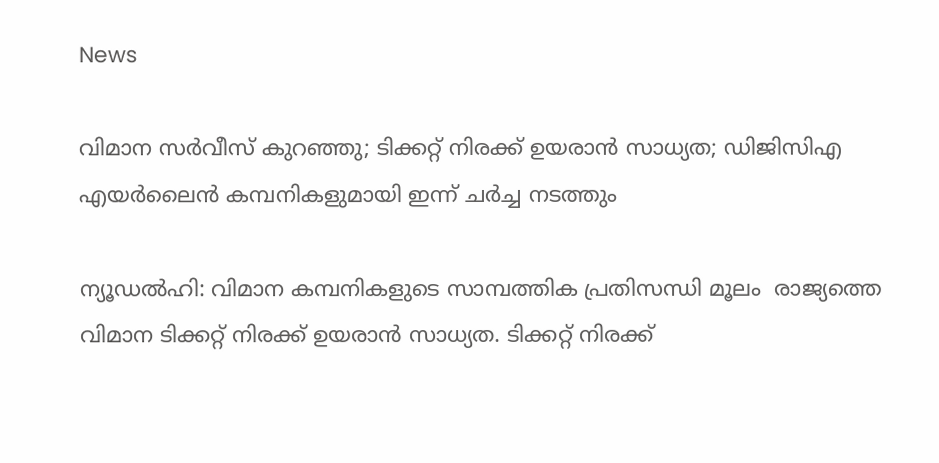News

വിമാന സര്‍വീസ് കുറഞ്ഞു; ടിക്കറ്റ് നിരക്ക് ഉയരാന്‍ സാധ്യത; ഡിജിസിഎ എയര്‍ലൈന്‍ കമ്പനികളുമായി ഇന്ന് ചര്‍ച്ച നടത്തും

ന്യൂഡല്‍ഹി: വിമാന കമ്പനികളുടെ സാമ്പത്തിക പ്രതിസന്ധി മൂലം  രാജ്യത്തെ വിമാന ടിക്കറ്റ് നിരക്ക് ഉയരാന്‍ സാധ്യത. ടിക്കറ്റ് നിരക്ക്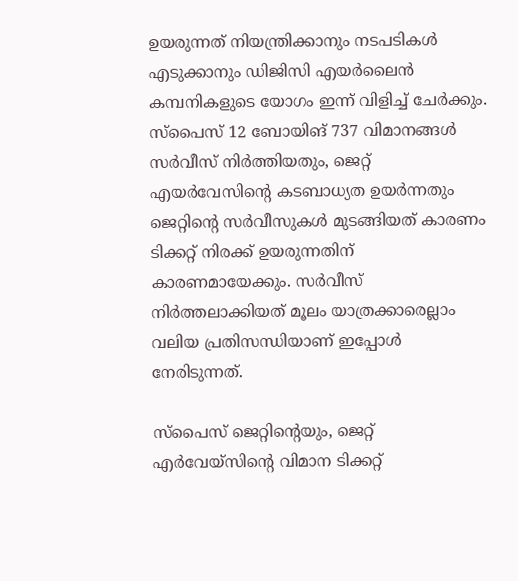ഉയരുന്നത് നിയന്ത്രിക്കാനും നടപടികള്‍ എടുക്കാനും ഡിജിസി എയര്‍ലൈന്‍ കമ്പനികളുടെ യോഗം ഇന്ന് വിളിച്ച് ചേര്‍ക്കും. സ്‌പൈസ് 12 ബോയിങ് 737 വിമാനങ്ങള്‍ സര്‍വീസ് നിര്‍ത്തിയതും, ജെറ്റ് എയര്‍വേസിന്റെ കടബാധ്യത ഉയര്‍ന്നതും ജെറ്റിന്റെ സര്‍വീസുകള്‍ മുടങ്ങിയത് കാരണം ടിക്കറ്റ് നിരക്ക് ഉയരുന്നതിന് കാരണമായേക്കും. സര്‍വീസ് നിര്‍ത്തലാക്കിയത് മൂലം യാത്രക്കാരെല്ലാം വലിയ പ്രതിസന്ധിയാണ് ഇപ്പോള്‍ നേരിടുന്നത്.

സ്‌പൈസ് ജെറ്റിന്റെയും, ജെറ്റ് എര്‍വേയ്‌സിന്റെ വിമാന ടിക്കറ്റ്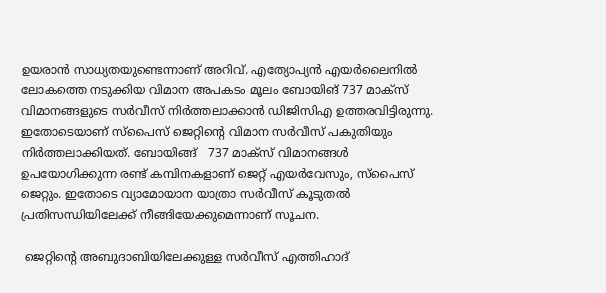ഉയരാന്‍ സാധ്യതയുണ്ടെന്നാണ് അറിവ്. എത്യോപ്യന്‍ എയര്‍ലൈനില്‍ ലോകത്തെ നടുക്കിയ വിമാന അപകടം മൂലം ബോയിങ് 737 മാക്‌സ് വിമാനങ്ങളുടെ സര്‍വീസ് നിര്‍ത്തലാക്കാന്‍ ഡിജിസിഎ ഉത്തരവിട്ടിരുന്നു. ഇതോടെയാണ് സ്‌പൈസ് ജെറ്റിന്റെ വിമാന സര്‍വീസ് പകുതിയും നിര്‍ത്തലാക്കിയത്. ബോയിങ്ങ്   737 മാക്‌സ് വിമാനങ്ങള്‍ ഉപയോഗിക്കുന്ന രണ്ട് കമ്പിനകളാണ് ജെറ്റ് എയര്‍വേസും, സ്‌പൈസ് ജെറ്റും. ഇതോടെ വ്യാമോയാന യാത്രാ സര്‍വീസ് കൂടുതല്‍ പ്രതിസന്ധിയിലേക്ക് നീങ്ങിയേക്കുമെന്നാണ് സൂചന.

 ജെറ്റിന്റെ അബുദാബിയിലേക്കുള്ള സര്‍വീസ് എത്തിഹാദ്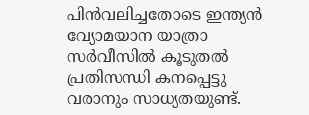പിന്‍വലിച്ചതോടെ ഇന്ത്യന്‍ വ്യോമയാന യാത്രാ സര്‍വീസില്‍ കൂടുതല്‍ പ്രതിസന്ധി കനപ്പെട്ടു വരാനും സാധ്യതയുണ്ട്.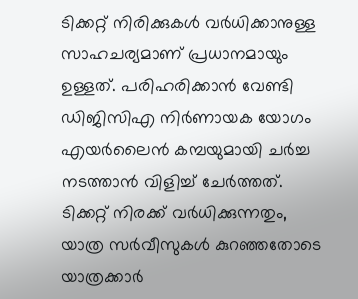ടിക്കറ്റ് നിരിക്കുകള്‍ വര്‍ധിക്കാനുള്ള സാഹചര്യമാണ് പ്രധാനമായും ഉള്ളത്. പരിഹരിക്കാന്‍ വേണ്ടി ഡിജിസിഎ നിര്‍ണായക യോഗം എയര്‍ലൈന്‍ കമ്പയുമായി ചര്‍ച്ച നടത്താന്‍ വിളിച്ച് ചേര്‍ത്തത്. ടിക്കറ്റ് നിരക്ക് വര്‍ധിക്കുന്നതും, യാത്ര സര്‍വീസുകള്‍ കുറഞ്ഞതോടെ  യാത്രക്കാര്‍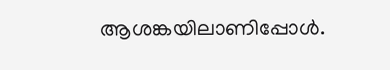ആശങ്കയിലാണിപ്പോള്‍.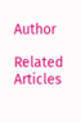Author

Related Articles